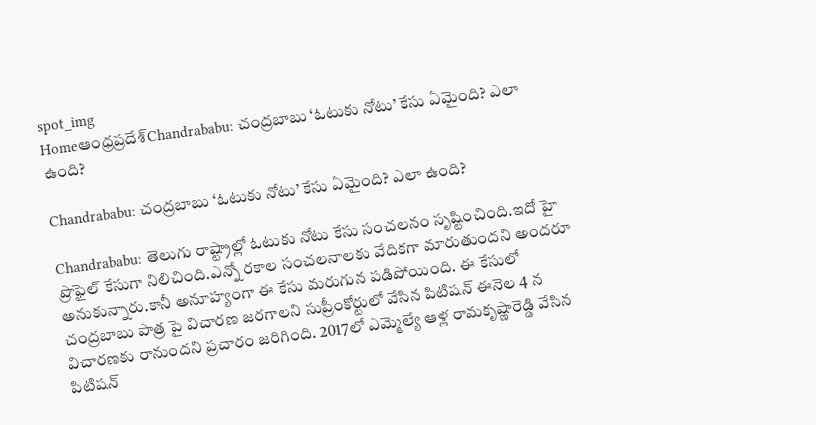spot_img
Homeఆంధ్రప్రదేశ్‌Chandrababu: చంద్రబాబు ‘ఓటుకు నోటు’ కేసు ఏమైంది? ఎలా ఉంది?

Chandrababu: చంద్రబాబు ‘ఓటుకు నోటు’ కేసు ఏమైంది? ఎలా ఉంది?

Chandrababu: తెలుగు రాష్ట్రాల్లో ఓటుకు నోటు కేసు సంచలనం సృష్టించింది.ఇదో హై ప్రొఫైల్ కేసుగా నిలిచింది.ఎన్నో రకాల సంచలనాలకు వేదికగా మారుతుందని అందరూ అనుకున్నారు.కానీ అనూహ్యంగా ఈ కేసు మరుగున పడిపోయింది. ఈ కేసులో చంద్రబాబు పాత్ర పై విచారణ జరగాలని సుప్రీంకోర్టులో వేసిన పిటిషన్ ఈనెల 4 న విచారణకు రానుందని ప్రచారం జరిగింది. 2017లో ఎమ్మెల్యే ఆళ్ల రామకృష్ణారెడ్డి వేసిన పిటిషన్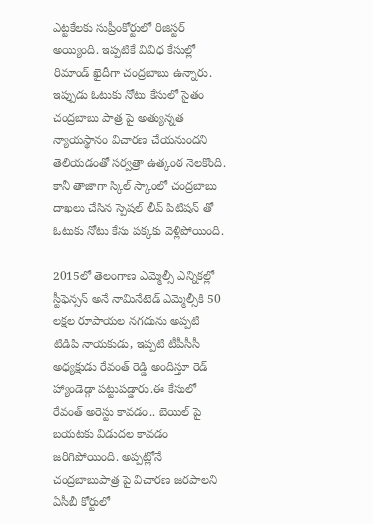ఎట్టకేలకు సుప్రీంకోర్టులో రిజిస్టర్ అయ్యింది. ఇప్పటికే వివిధ కేసుల్లో రిమాండ్ ఖైదీగా చంద్రబాబు ఉన్నారు. ఇప్పుడు ఓటుకు నోటు కేసులో సైతం చంద్రబాబు పాత్ర పై అత్యున్నత న్యాయస్థానం విచారణ చేయనుందని తెలియడంతో సర్వత్రా ఉత్కంఠ నెలకొంది. కానీ తాజాగా స్కిల్ స్కాంలో చంద్రబాబు దాఖలు చేసిన స్పెషల్ లీవ్ పిటిషన్ తో ఓటుకు నోటు కేసు పక్కకు వెళ్లిపోయింది.

2015లో తెలంగాణ ఎమ్మెల్సీ ఎన్నికల్లో స్టీఫెన్సన్ అనే నామినేటెడ్ ఎమ్మెల్సీకి 50 లక్షల రూపాయల నగదును అప్పటి టిడిపి నాయకుడు, ఇప్పటి టీపీసీసీ అధ్యక్షుడు రేవంత్ రెడ్డి అందిస్తూ రెడ్ హ్యాండెడ్గా పట్టుపడ్డారు.ఈ కేసులో రేవంత్ అరెస్టు కావడం.. బెయిల్ పై బయటకు విడుదల కావడం జరిగిపోయింది. అప్పట్లోనే చంద్రబాబుపాత్ర పై విచారణ జరపాలని ఏసీబీ కోర్టులో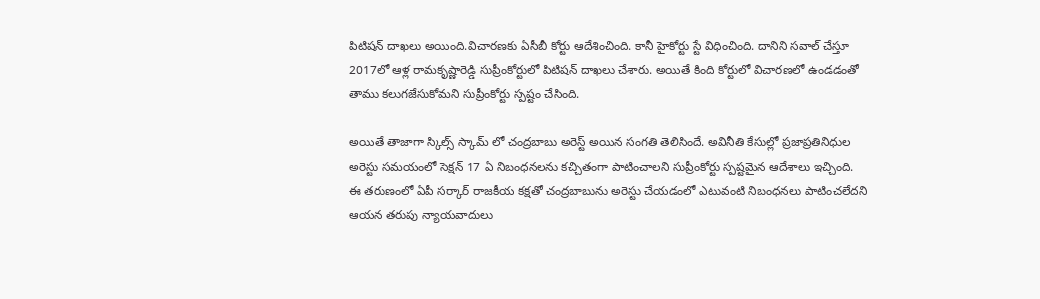పిటిషన్ దాఖలు అయింది.విచారణకు ఏసీబీ కోర్టు ఆదేశించింది. కానీ హైకోర్టు స్టే విధించింది. దానిని సవాల్ చేస్తూ 2017లో ఆళ్ల రామకృష్ణారెడ్డి సుప్రీంకోర్టులో పిటిషన్ దాఖలు చేశారు. అయితే కింది కోర్టులో విచారణలో ఉండడంతో తాము కలుగజేసుకోమని సుప్రీంకోర్టు స్పష్టం చేసింది.

అయితే తాజాగా స్కిల్స్ స్కామ్ లో చంద్రబాబు అరెస్ట్ అయిన సంగతి తెలిసిందే. అవినీతి కేసుల్లో ప్రజాప్రతినిధుల అరెస్టు సమయంలో సెక్షన్ 17 ఏ నిబంధనలను కచ్చితంగా పాటించాలని సుప్రీంకోర్టు స్పష్టమైన ఆదేశాలు ఇచ్చింది. ఈ తరుణంలో ఏపీ సర్కార్ రాజకీయ కక్షతో చంద్రబాబును అరెస్టు చేయడంలో ఎటువంటి నిబంధనలు పాటించలేదని ఆయన తరుపు న్యాయవాదులు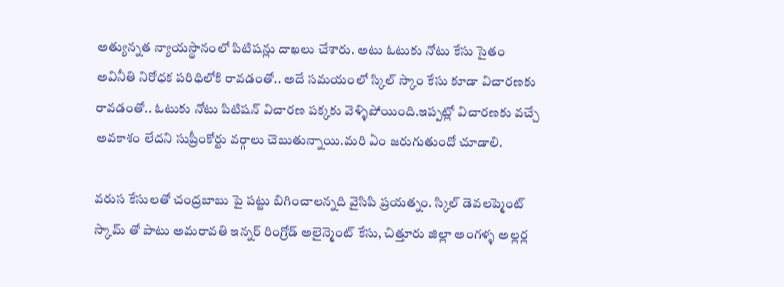అత్యున్నత న్యాయస్థానంలో పిటిషన్లు దాఖలు చేశారు. అటు ఓటుకు నోటు కేసు సైతం అవినీతి నిరోధక పరిధిలోకి రావడంతో.. అదే సమయంలో స్కిల్ స్కాం కేసు కూడా విచారణకు రావడంతో.. ఓటుకు నోటు పిటిషన్ విచారణ పక్కకు వెళ్ళిపోయింది.ఇప్పట్లో విచారణకు వచ్చే అవకాశం లేదని సుప్రీంకోర్టు వర్గాలు చెబుతున్నాయి.మరి ఏం జరుగుతుందో చూడాలి.

వరుస కేసులతో చంద్రబాబు పై పట్టు బిగించాలన్నది వైసిపి ప్రయత్నం. స్కిల్ డెవలప్మెంట్ స్కామ్ తో పాటు అమరావతి ఇన్నర్ రింగ్రోడ్ అలైన్మెంట్ కేసు, చిత్తూరు జిల్లా అంగళ్ళ అల్లర్ల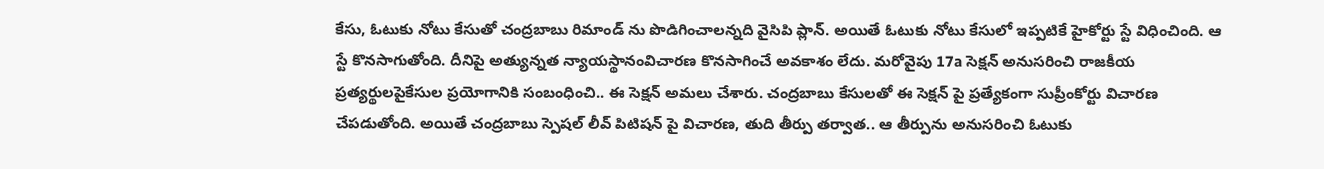కేసు, ఓటుకు నోటు కేసుతో చంద్రబాబు రిమాండ్ ను పొడిగించాలన్నది వైసిపి ప్లాన్. అయితే ఓటుకు నోటు కేసులో ఇప్పటికే హైకోర్టు స్టే విధించింది. ఆ స్టే కొనసాగుతోంది. దీనిపై అత్యున్నత న్యాయస్థానంవిచారణ కొనసాగించే అవకాశం లేదు. మరోవైపు 17a సెక్షన్ అనుసరించి రాజకీయ ప్రత్యర్థులపైకేసుల ప్రయోగానికి సంబంధించి.. ఈ సెక్షన్ అమలు చేశారు. చంద్రబాబు కేసులతో ఈ సెక్షన్ పై ప్రత్యేకంగా సుప్రీంకోర్టు విచారణ చేపడుతోంది. అయితే చంద్రబాబు స్పెషల్ లీవ్ పిటిషన్ పై విచారణ, తుది తీర్పు తర్వాత.. ఆ తీర్పును అనుసరించి ఓటుకు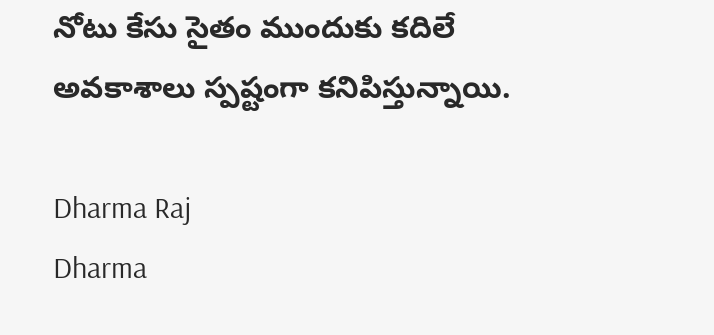నోటు కేసు సైతం ముందుకు కదిలే అవకాశాలు స్పష్టంగా కనిపిస్తున్నాయి.

Dharma Raj
Dharma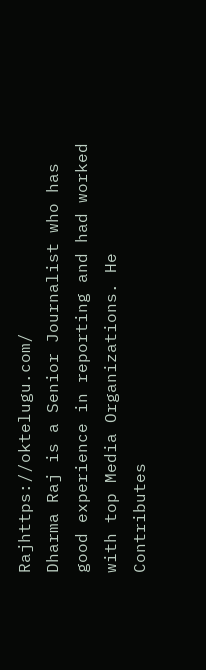Rajhttps://oktelugu.com/
Dharma Raj is a Senior Journalist who has good experience in reporting and had worked with top Media Organizations. He Contributes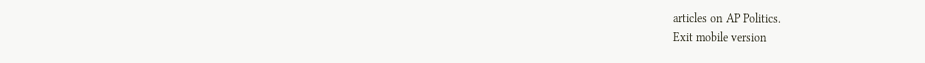articles on AP Politics.
Exit mobile version